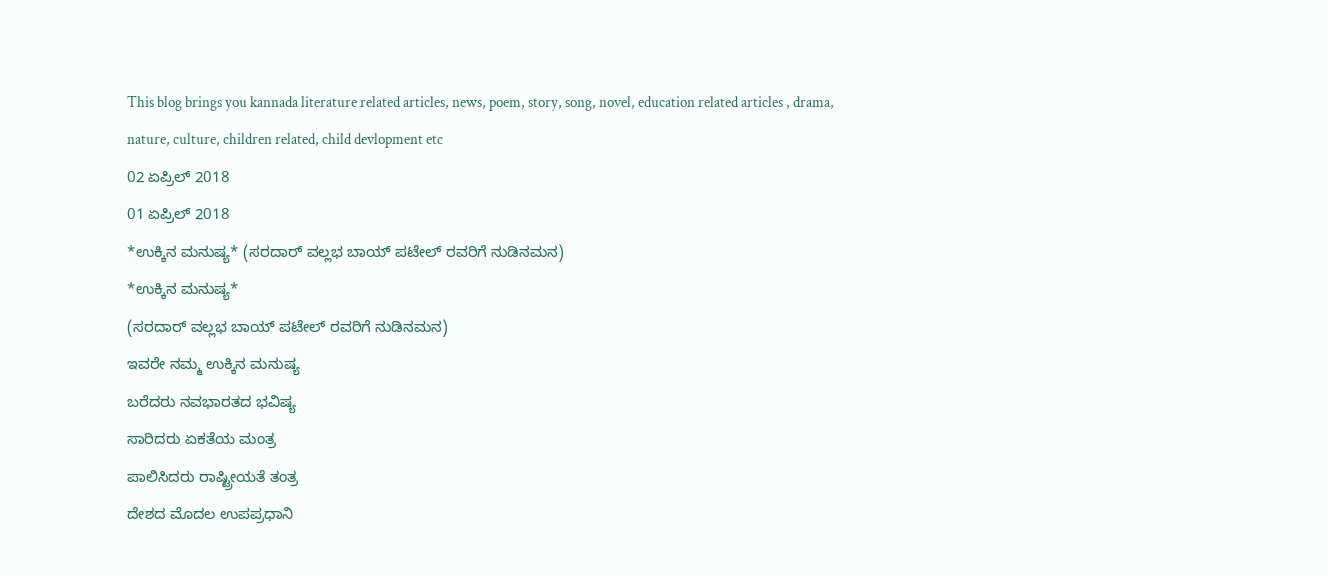This blog brings you kannada literature related articles, news, poem, story, song, novel, education related articles , drama, nature, culture, children related, child devlopment etc
02 ಏಪ್ರಿಲ್ 2018
01 ಏಪ್ರಿಲ್ 2018
*ಉಕ್ಕಿನ ಮನುಷ್ಯ* (ಸರದಾರ್ ವಲ್ಲಭ ಬಾಯ್ ಪಟೇಲ್ ರವರಿಗೆ ನುಡಿನಮನ)
*ಉಕ್ಕಿನ ಮನುಷ್ಯ*
(ಸರದಾರ್ ವಲ್ಲಭ ಬಾಯ್ ಪಟೇಲ್ ರವರಿಗೆ ನುಡಿನಮನ)
ಇವರೇ ನಮ್ಮ ಉಕ್ಕಿನ ಮನುಷ್ಯ
ಬರೆದರು ನವಭಾರತದ ಭವಿಷ್ಯ
ಸಾರಿದರು ಏಕತೆಯ ಮಂತ್ರ
ಪಾಲಿಸಿದರು ರಾಷ್ಟ್ರೀಯತೆ ತಂತ್ರ
ದೇಶದ ಮೊದಲ ಉಪಪ್ರಧಾನಿ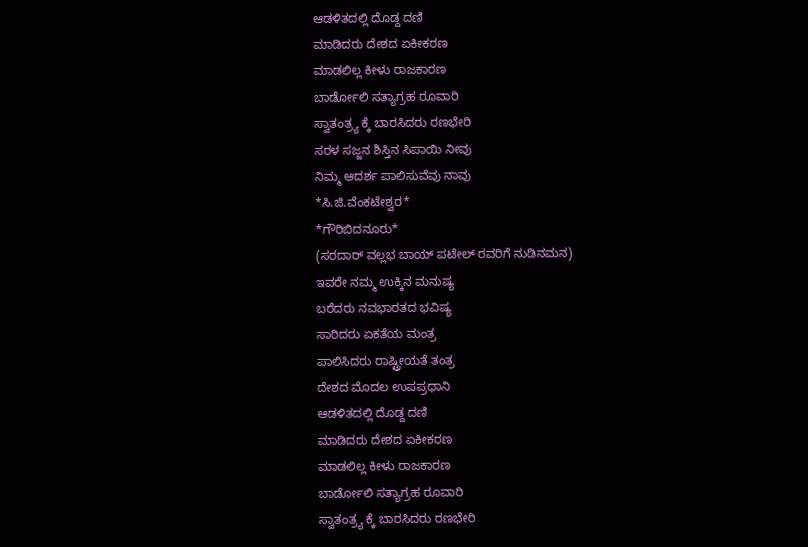ಆಡಳಿತದಲ್ಲಿ ದೊಡ್ದ ದಣಿ
ಮಾಡಿದರು ದೇಶದ ಏಕೀಕರಣ
ಮಾಡಲಿಲ್ಲ ಕೀಳು ರಾಜಕಾರಣ
ಬಾರ್ಡೋಲಿ ಸತ್ಯಾಗ್ರಹ ರೂವಾರಿ
ಸ್ವಾತಂತ್ರ್ಯ ಕ್ಕೆ ಬಾರಸಿದರು ರಣಭೇರಿ
ಸರಳ ಸಜ್ಜನ ಶಿಸ್ತಿನ ಸಿಪಾಯಿ ನೀವು
ನಿಮ್ಮ ಆದರ್ಶ ಪಾಲಿಸುವೆವು ನಾವು
*ಸಿ.ಜಿ.ವೆಂಕಟೇಶ್ವರ*
*ಗೌರಿಬಿದನೂರು*
(ಸರದಾರ್ ವಲ್ಲಭ ಬಾಯ್ ಪಟೇಲ್ ರವರಿಗೆ ನುಡಿನಮನ)
ಇವರೇ ನಮ್ಮ ಉಕ್ಕಿನ ಮನುಷ್ಯ
ಬರೆದರು ನವಭಾರತದ ಭವಿಷ್ಯ
ಸಾರಿದರು ಏಕತೆಯ ಮಂತ್ರ
ಪಾಲಿಸಿದರು ರಾಷ್ಟ್ರೀಯತೆ ತಂತ್ರ
ದೇಶದ ಮೊದಲ ಉಪಪ್ರಧಾನಿ
ಆಡಳಿತದಲ್ಲಿ ದೊಡ್ದ ದಣಿ
ಮಾಡಿದರು ದೇಶದ ಏಕೀಕರಣ
ಮಾಡಲಿಲ್ಲ ಕೀಳು ರಾಜಕಾರಣ
ಬಾರ್ಡೋಲಿ ಸತ್ಯಾಗ್ರಹ ರೂವಾರಿ
ಸ್ವಾತಂತ್ರ್ಯ ಕ್ಕೆ ಬಾರಸಿದರು ರಣಭೇರಿ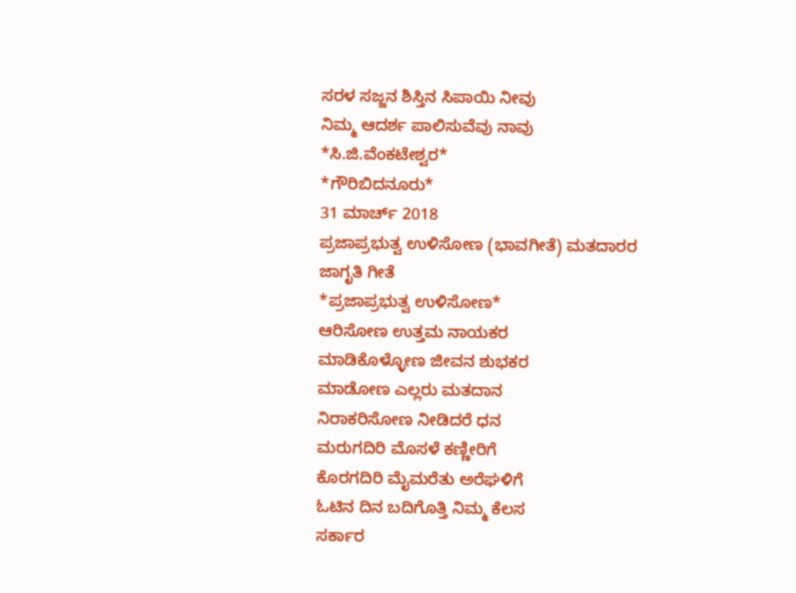ಸರಳ ಸಜ್ಜನ ಶಿಸ್ತಿನ ಸಿಪಾಯಿ ನೀವು
ನಿಮ್ಮ ಆದರ್ಶ ಪಾಲಿಸುವೆವು ನಾವು
*ಸಿ.ಜಿ.ವೆಂಕಟೇಶ್ವರ*
*ಗೌರಿಬಿದನೂರು*
31 ಮಾರ್ಚ್ 2018
ಪ್ರಜಾಪ್ರಭುತ್ವ ಉಳಿಸೋಣ (ಭಾವಗೀತೆ) ಮತದಾರರ ಜಾಗೃತಿ ಗೀತೆ
*ಪ್ರಜಾಪ್ರಭುತ್ವ ಉಳಿಸೋಣ*
ಆರಿಸೋಣ ಉತ್ತಮ ನಾಯಕರ
ಮಾಡಿಕೊಳ್ಳೋಣ ಜೀವನ ಶುಭಕರ
ಮಾಡೋಣ ಎಲ್ಲರು ಮತದಾನ
ನಿರಾಕರಿಸೋಣ ನೀಡಿದರೆ ಧನ
ಮರುಗದಿರಿ ಮೊಸಳೆ ಕಣ್ಣೀರಿಗೆ
ಕೊರಗದಿರಿ ಮೈಮರೆತು ಅರೆಘಳಿಗೆ
ಓಟಿನ ದಿನ ಬದಿಗೊತ್ತಿ ನಿಮ್ಮ ಕೆಲಸ
ಸರ್ಕಾರ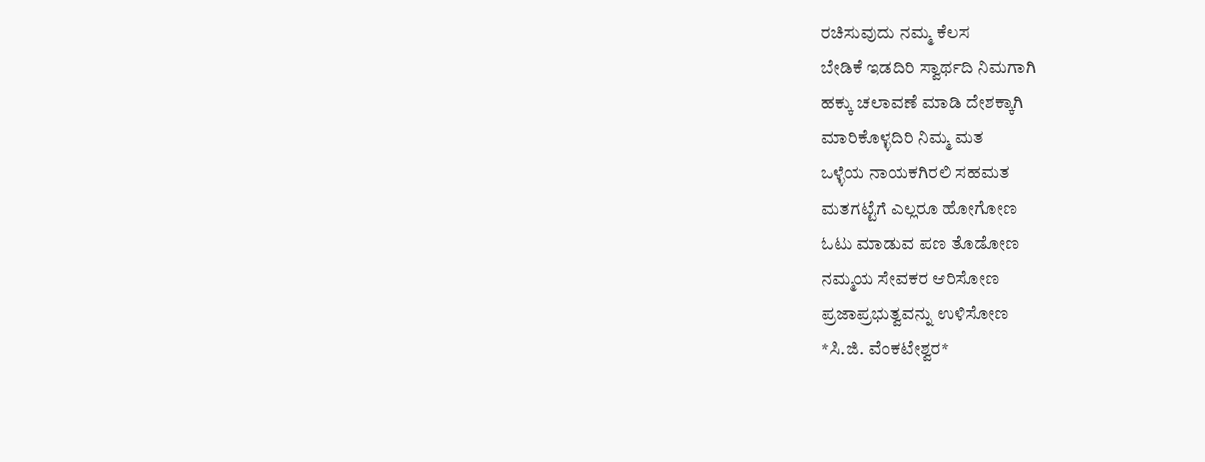ರಚಿಸುವುದು ನಮ್ಮ ಕೆಲಸ
ಬೇಡಿಕೆ ಇಡದಿರಿ ಸ್ವಾರ್ಥದಿ ನಿಮಗಾಗಿ
ಹಕ್ಕು ಚಲಾವಣೆ ಮಾಡಿ ದೇಶಕ್ಕಾಗಿ
ಮಾರಿಕೊಳ್ಳದಿರಿ ನಿಮ್ಮ ಮತ
ಒಳ್ಳೆಯ ನಾಯಕಗಿರಲಿ ಸಹಮತ
ಮತಗಟ್ಟೆಗೆ ಎಲ್ಲರೂ ಹೋಗೋಣ
ಓಟು ಮಾಡುವ ಪಣ ತೊಡೋಣ
ನಮ್ಮಯ ಸೇವಕರ ಆರಿಸೋಣ
ಪ್ರಜಾಪ್ರಭುತ್ವವನ್ನು ಉಳಿಸೋಣ
*ಸಿ.ಜಿ. ವೆಂಕಟೇಶ್ವರ*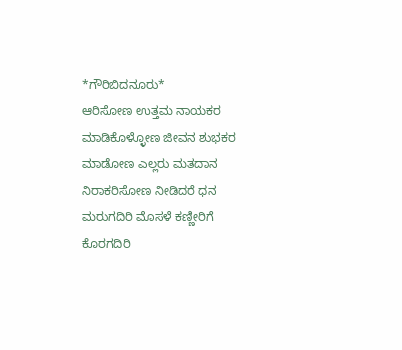*ಗೌರಿಬಿದನೂರು*
ಆರಿಸೋಣ ಉತ್ತಮ ನಾಯಕರ
ಮಾಡಿಕೊಳ್ಳೋಣ ಜೀವನ ಶುಭಕರ
ಮಾಡೋಣ ಎಲ್ಲರು ಮತದಾನ
ನಿರಾಕರಿಸೋಣ ನೀಡಿದರೆ ಧನ
ಮರುಗದಿರಿ ಮೊಸಳೆ ಕಣ್ಣೀರಿಗೆ
ಕೊರಗದಿರಿ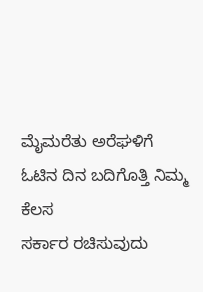ಮೈಮರೆತು ಅರೆಘಳಿಗೆ
ಓಟಿನ ದಿನ ಬದಿಗೊತ್ತಿ ನಿಮ್ಮ ಕೆಲಸ
ಸರ್ಕಾರ ರಚಿಸುವುದು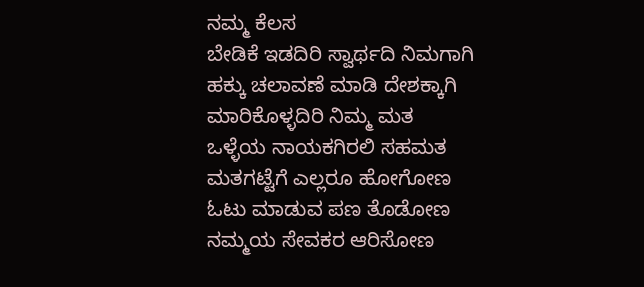ನಮ್ಮ ಕೆಲಸ
ಬೇಡಿಕೆ ಇಡದಿರಿ ಸ್ವಾರ್ಥದಿ ನಿಮಗಾಗಿ
ಹಕ್ಕು ಚಲಾವಣೆ ಮಾಡಿ ದೇಶಕ್ಕಾಗಿ
ಮಾರಿಕೊಳ್ಳದಿರಿ ನಿಮ್ಮ ಮತ
ಒಳ್ಳೆಯ ನಾಯಕಗಿರಲಿ ಸಹಮತ
ಮತಗಟ್ಟೆಗೆ ಎಲ್ಲರೂ ಹೋಗೋಣ
ಓಟು ಮಾಡುವ ಪಣ ತೊಡೋಣ
ನಮ್ಮಯ ಸೇವಕರ ಆರಿಸೋಣ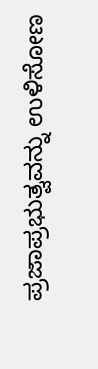ಪ್ರಜಾಪ್ರಭುತ್ವವನ್ನು ಉಳಿಸೋಣ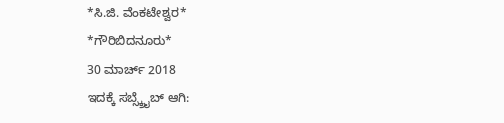*ಸಿ.ಜಿ. ವೆಂಕಟೇಶ್ವರ*
*ಗೌರಿಬಿದನೂರು*
30 ಮಾರ್ಚ್ 2018
ಇದಕ್ಕೆ ಸಬ್ಸ್ಕ್ರೈಬ್ ಆಗಿ: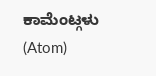ಕಾಮೆಂಟ್ಗಳು (Atom)